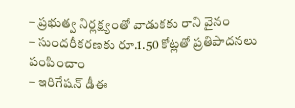– ప్రభుత్వ నిర్లక్ష్యంతో వాడుకకు రాని వైనం
– సుందరీకరణకు రూ.1.50 కోట్లతో ప్రతిపాదనలు పంపించాం
– ఇరిగేషన్ డీఈ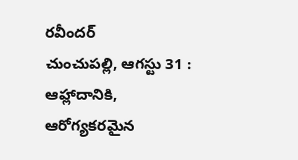రవీందర్
చుంచుపల్లి, ఆగస్టు 31 : ఆహ్లాదానికి, ఆరోగ్యకరమైన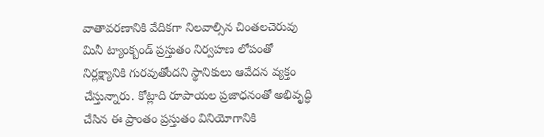వాతావరణానికి వేదికగా నిలవాల్సిన చింతలచెరువు మినీ ట్యాంక్బండ్ ప్రస్తుతం నిర్వహణ లోపంతో నిర్లక్ష్యానికి గురవుతోందని స్థానికులు ఆవేదన వ్యక్తం చేస్తున్నారు. కోట్లాది రూపాయల ప్రజాధనంతో అభివృద్ధి చేసిన ఈ ప్రాంతం ప్రస్తుతం వినియోగానికి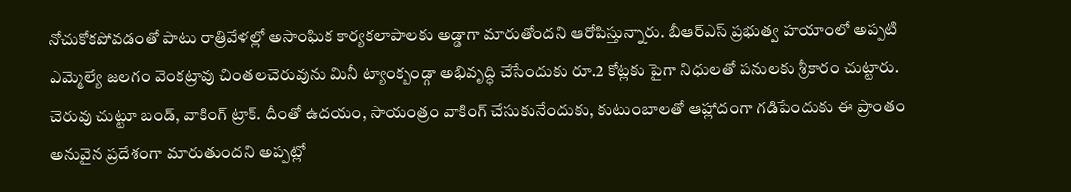నోచుకోకపోవడంతో పాటు రాత్రివేళల్లో అసాంఘిక కార్యకలాపాలకు అడ్డాగా మారుతోందని ఆరోపిస్తున్నారు. బీఆర్ఎస్ ప్రభుత్వ హయాంలో అప్పటి ఎమ్మెల్యే జలగం వెంకట్రావు చింతలచెరువును మినీ ట్యాంక్బండ్గా అభివృద్ధి చేసేందుకు రూ.2 కోట్లకు పైగా నిధులతో పనులకు శ్రీకారం చుట్టారు. చెరువు చుట్టూ బండ్, వాకింగ్ ట్రాక్. దీంతో ఉదయం, సాయంత్రం వాకింగ్ చేసుకునేందుకు, కుటుంబాలతో ఆహ్లాదంగా గడిపేందుకు ఈ ప్రాంతం అనువైన ప్రదేశంగా మారుతుందని అప్పట్లో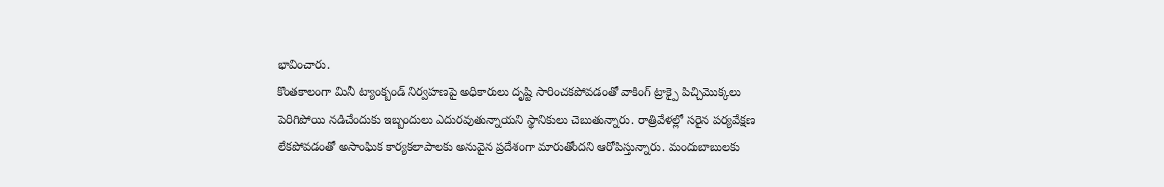భావించారు.
కొంతకాలంగా మినీ ట్యాంక్బండ్ నిర్వహణపై అధికారులు దృష్టి సారించకపోవడంతో వాకింగ్ ట్రాక్పై పిచ్చిమొక్కలు పెరిగిపోయి నడిచేందుకు ఇబ్బందులు ఎదురవుతున్నాయని స్థానికులు చెబుతున్నారు. రాత్రివేళల్లో సరైన పర్యవేక్షణ లేకపోవడంతో అసాంఘిక కార్యకలాపాలకు అనువైన ప్రదేశంగా మారుతోందని ఆరోపిస్తున్నారు. మందుబాబులకు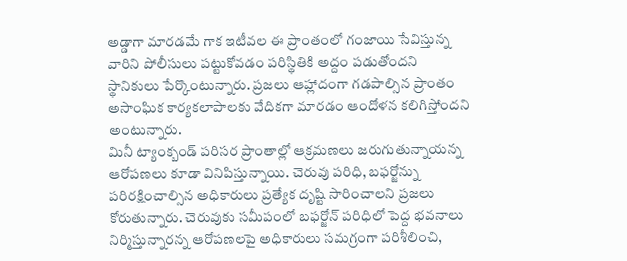అడ్డాగా మారడమే గాక ఇటీవల ఈ ప్రాంతంలో గంజాయి సేవిస్తున్న వారిని పోలీసులు పట్టుకోవడం పరిస్థితికి అద్దం పడుతోందని స్థానికులు పేర్కొంటున్నారు. ప్రజలు ఆహ్లాదంగా గడపాల్సిన ప్రాంతం అసాంఘిక కార్యకలాపాలకు వేదికగా మారడం ఆందోళన కలిగిస్తోందని అంటున్నారు.
మినీ ట్యాంక్బండ్ పరిసర ప్రాంతాల్లో ఆక్రమణలు జరుగుతున్నాయన్న ఆరోపణలు కూడా వినిపిస్తున్నాయి. చెరువు పరిధి, బఫర్జోన్ను పరిరక్షించాల్సిన అధికారులు ప్రత్యేక దృష్టి సారించాలని ప్రజలు కోరుతున్నారు. చెరువుకు సమీపంలో బఫర్జోన్ పరిధిలో పెద్ద భవనాలు నిర్మిస్తున్నారన్న ఆరోపణలపై అధికారులు సమగ్రంగా పరిశీలించి,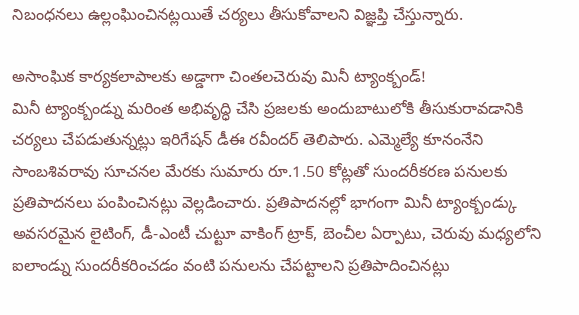నిబంధనలు ఉల్లంఘించినట్లయితే చర్యలు తీసుకోవాలని విజ్ఞప్తి చేస్తున్నారు.

అసాంఘిక కార్యకలాపాలకు అడ్డాగా చింతలచెరువు మినీ ట్యాంక్బండ్!
మినీ ట్యాంక్బండ్ను మరింత అభివృద్ధి చేసి ప్రజలకు అందుబాటులోకి తీసుకురావడానికి చర్యలు చేపడుతున్నట్లు ఇరిగేషన్ డీఈ రవీందర్ తెలిపారు. ఎమ్మెల్యే కూనంనేని సాంబశివరావు సూచనల మేరకు సుమారు రూ.1.50 కోట్లతో సుందరీకరణ పనులకు ప్రతిపాదనలు పంపించినట్లు వెల్లడించారు. ప్రతిపాదనల్లో భాగంగా మినీ ట్యాంక్బండ్కు అవసరమైన లైటింగ్, డీ-ఎంటీ చుట్టూ వాకింగ్ ట్రాక్, బెంచీల ఏర్పాటు, చెరువు మధ్యలోని ఐలాండ్ను సుందరీకరించడం వంటి పనులను చేపట్టాలని ప్రతిపాదించినట్లు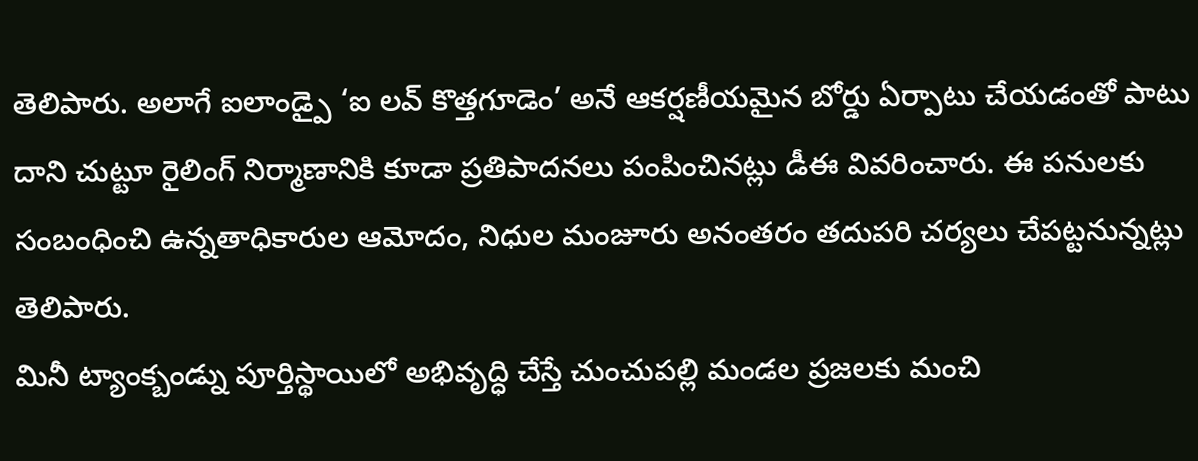తెలిపారు. అలాగే ఐలాండ్పై ‘ఐ లవ్ కొత్తగూడెం’ అనే ఆకర్షణీయమైన బోర్డు ఏర్పాటు చేయడంతో పాటు దాని చుట్టూ రైలింగ్ నిర్మాణానికి కూడా ప్రతిపాదనలు పంపించినట్లు డీఈ వివరించారు. ఈ పనులకు సంబంధించి ఉన్నతాధికారుల ఆమోదం, నిధుల మంజూరు అనంతరం తదుపరి చర్యలు చేపట్టనున్నట్లు తెలిపారు.
మినీ ట్యాంక్బండ్ను పూర్తిస్థాయిలో అభివృద్ధి చేస్తే చుంచుపల్లి మండల ప్రజలకు మంచి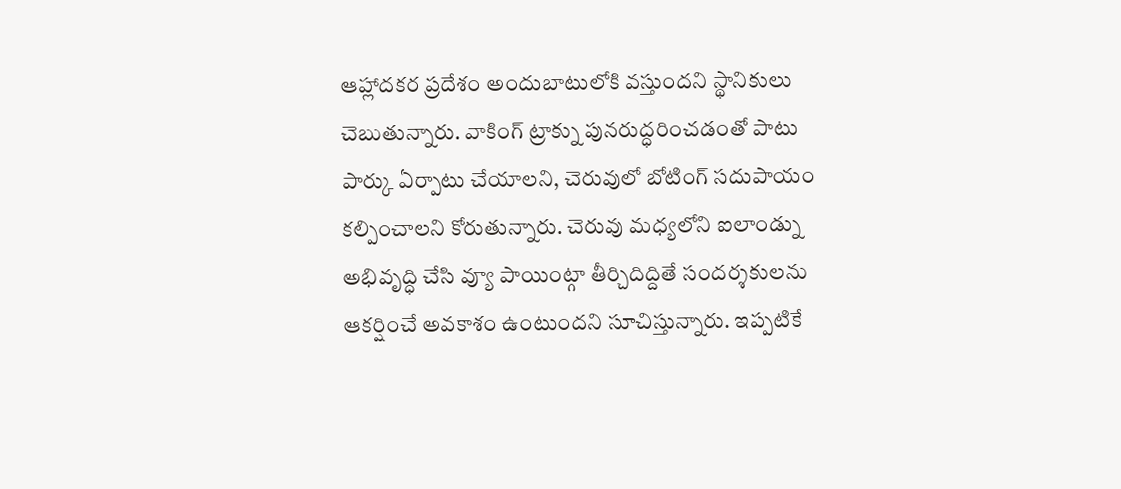ఆహ్లాదకర ప్రదేశం అందుబాటులోకి వస్తుందని స్థానికులు చెబుతున్నారు. వాకింగ్ ట్రాక్ను పునరుద్ధరించడంతో పాటు పార్కు ఏర్పాటు చేయాలని, చెరువులో బోటింగ్ సదుపాయం కల్పించాలని కోరుతున్నారు. చెరువు మధ్యలోని ఐలాండ్ను అభివృద్ధి చేసి వ్యూ పాయింట్గా తీర్చిదిద్దితే సందర్శకులను ఆకర్షించే అవకాశం ఉంటుందని సూచిస్తున్నారు. ఇప్పటికే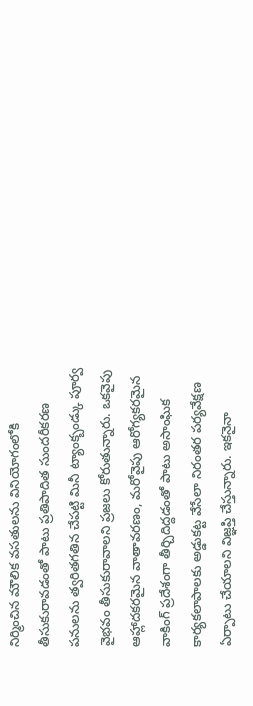నిర్మించిన మౌలిక వసతులను వినియోగంలోకి తీసుకురావడంతో పాటు ప్రతిపాదిత సుందరీకరణ పనులను త్వరితగతిన చేపట్టి మినీ ట్యాంక్బండ్కు పూర్వ వైభవం తీసుకురావాలని ప్రజలు కోరుతున్నారు. ఒకవైపు ఆహ్లాదకరమైన వాతావరణం, మరోవైపు ఆరోగ్యకరమైన వాకింగ్ ప్రదేశంగా తీర్చిదిద్దడంతో పాటు అసాంఘిక కార్యకలాపాలకు అడ్డుకట్ట వేసేలా నిరంతర పర్యవేక్షణ ఏర్పాటు చేయాలని విజ్ఞప్తి చేస్తున్నారు. ఇకనైనా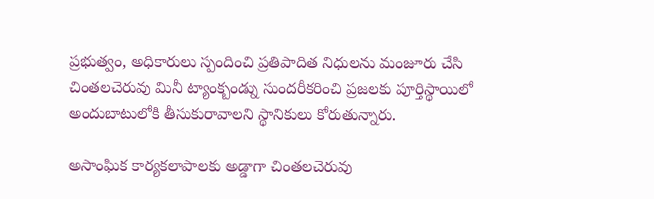ప్రభుత్వం, అధికారులు స్పందించి ప్రతిపాదిత నిధులను మంజూరు చేసి చింతలచెరువు మినీ ట్యాంక్బండ్ను సుందరీకరించి ప్రజలకు పూర్తిస్థాయిలో అందుబాటులోకి తీసుకురావాలని స్థానికులు కోరుతున్నారు.

అసాంఘిక కార్యకలాపాలకు అడ్డాగా చింతలచెరువు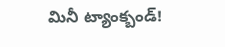మినీ ట్యాంక్బండ్!